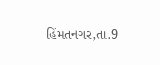હિંમતનગર,તા.9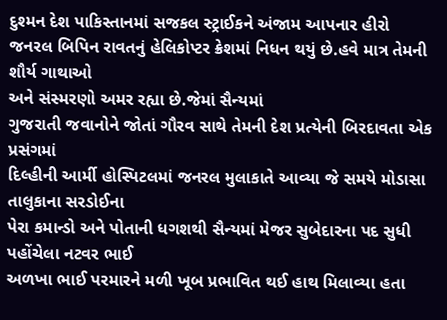દુશ્મન દેશ પાકિસ્તાનમાં સજકલ સ્ટ્રાઈકને અંજામ આપનાર હીરો
જનરલ બિપિન રાવતનું હેલિકોપ્ટર ક્રેશમાં નિધન થયું છે.હવે માત્ર તેમની શૌર્ય ગાથાઓ
અને સંસ્મરણો અમર રહ્યા છે.જેમાં સૈન્યમાં
ગુજરાતી જવાનોને જોતાં ગૌરવ સાથે તેમની દેશ પ્રત્યેની બિરદાવતા એક પ્રસંગમાં
દિલ્હીની આર્મી હોસ્પિટલમાં જનરલ મુલાકાતે આવ્યા જે સમયે મોડાસા તાલુકાના સરડોઈના
પેરા કમાન્ડો અને પોતાની ધગશથી સૈન્યમાં મેજર સુબેદારના પદ સુધી પહોંચેલા નટવર ભાઈ
અળખા ભાઈ પરમારને મળી ખૂબ પ્રભાવિત થઈ હાથ મિલાવ્યા હતા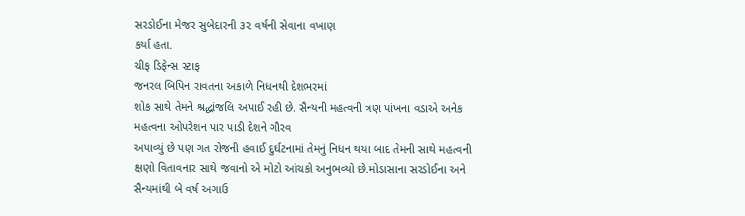સરડોઈના મેજર સુબેદારની ૩૨ વર્ષની સેવાના વખાણ
કર્યા હતા.
ચીફ ડિફેન્સ સ્ટાફ
જનરલ બિપિન રાવતના અકાળે નિધનથી દેશભરમાં
શોક સાથે તેમને શ્રદ્ધાંજલિ અપાઈ રહી છે. સૈન્યની મહત્વની ત્રણ પાંખના વડાએ અનેક
મહત્વના ઓપરેશન પાર પાડી દેશને ગૌરવ
અપાવ્યું છે પણ ગત રોજની હવાઈ દુર્ઘટનામાં તેમનું નિધન થયા બાદ તેમની સાથે મહત્વની
ક્ષણો વિતાવનાર સાથે જવાનો એ મોટો આંચકો અનુભવ્યો છે.મોડાસાના સરડોઈના અને
સૈન્યમાંથી બે વર્ષ અગાઉ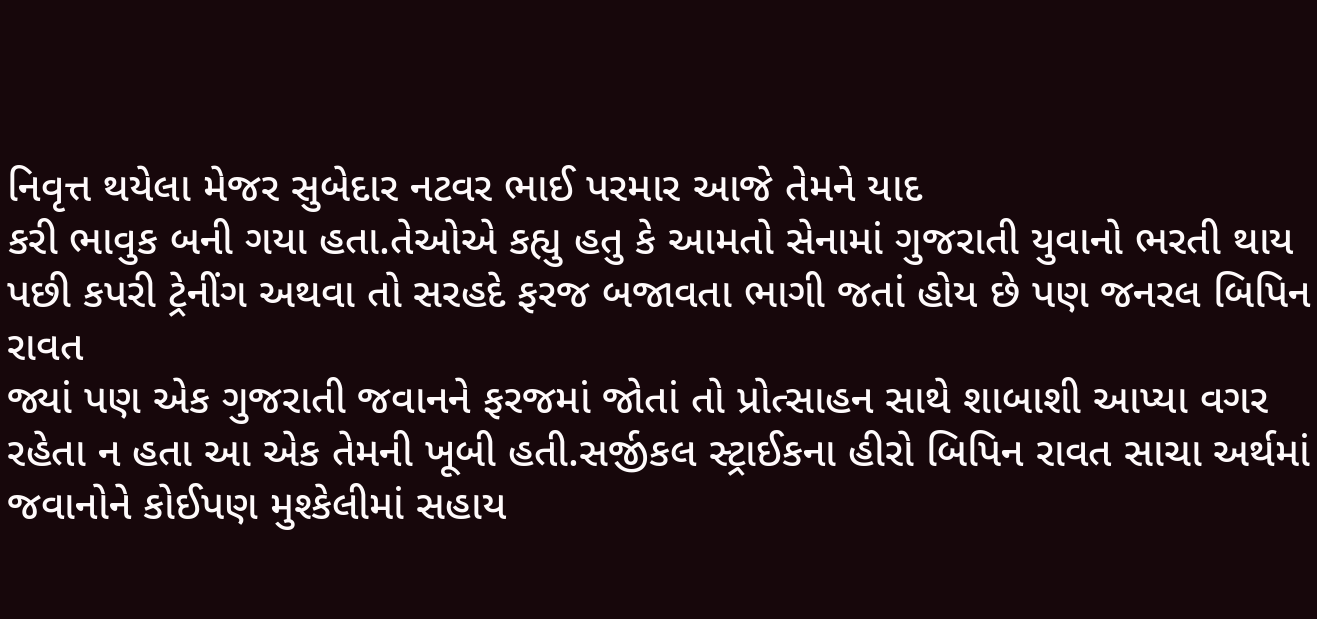નિવૃત્ત થયેલા મેજર સુબેદાર નટવર ભાઈ પરમાર આજે તેમને યાદ
કરી ભાવુક બની ગયા હતા.તેઓએ કહ્યુ હતુ કે આમતો સેનામાં ગુજરાતી યુવાનો ભરતી થાય
પછી કપરી ટ્રેનીંગ અથવા તો સરહદે ફરજ બજાવતા ભાગી જતાં હોય છે પણ જનરલ બિપિન રાવત
જ્યાં પણ એક ગુજરાતી જવાનને ફરજમાં જોતાં તો પ્રોત્સાહન સાથે શાબાશી આપ્યા વગર
રહેતા ન હતા આ એક તેમની ખૂબી હતી.સર્જીકલ સ્ટ્રાઈકના હીરો બિપિન રાવત સાચા અર્થમાં
જવાનોને કોઈપણ મુશ્કેલીમાં સહાય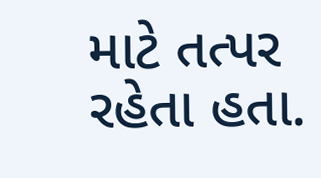માટે તત્પર રહેતા હતા.